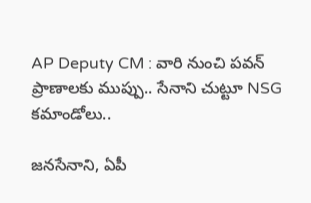AP Deputy CM : వారి నుంచి పవన్‌ ప్రాణాలకు ముప్పు.. సేనాని చుట్టూ NSG కమాండోలు..

జనసేనాని, ఏపీ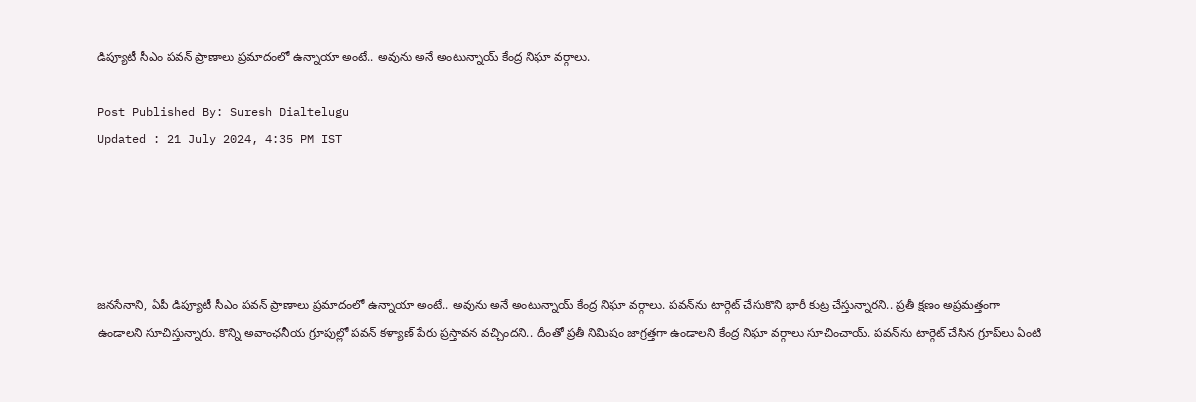డిప్యూటీ సీఎం పవన్ ప్రాణాలు ప్రమాదంలో ఉన్నాయా అంటే.. అవును అనే అంటున్నాయ్ కేంద్ర నిఘా వర్గాలు.

Post Published By: Suresh Dialtelugu
Updated : 21 July 2024, 4:35 PM IST





జనసేనాని, ఏపీ డిప్యూటీ సీఎం పవన్ ప్రాణాలు ప్రమాదంలో ఉన్నాయా అంటే.. అవును అనే అంటున్నాయ్ కేంద్ర నిఘా వర్గాలు. పవన్‌ను టార్గెట్ చేసుకొని భారీ కుట్ర చేస్తున్నారని.. ప్రతీ క్షణం అప్రమత్తంగా ఉండాలని సూచిస్తున్నారు. కొన్ని అవాంఛనీయ గ్రూపుల్లో పవన్ కళ్యాణ్ పేరు ప్రస్తావన వచ్చిందని.. దీంతో ప్రతీ నిమిషం జాగ్రత్తగా ఉండాలని కేంద్ర నిఘా వర్గాలు సూచించాయ్. పవన్‌ను టార్గెట్ చేసిన గ్రూప్‌లు ఏంటి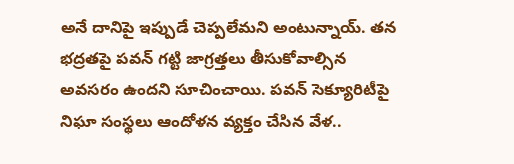అనే దానిపై ఇప్పుడే చెప్పలేమని అంటున్నాయ్. తన భద్రతపై పవన్ గట్టి జాగ్రత్తలు తీసుకోవాల్సిన అవసరం ఉందని సూచించాయి. పవన్ సెక్యూరిటీపై నిఘా సంస్థలు ఆందోళన వ్యక్తం చేసిన వేళ..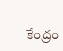కేంద్రం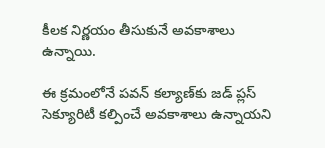కీలక నిర్ణయం తీసుకునే అవకాశాలు ఉన్నాయి.

ఈ క్రమంలోనే పవన్‌ కల్యాణ్‌కు జడ్ ప్లస్ సెక్యూరిటీ కల్పించే అవకాశాలు ఉన్నాయని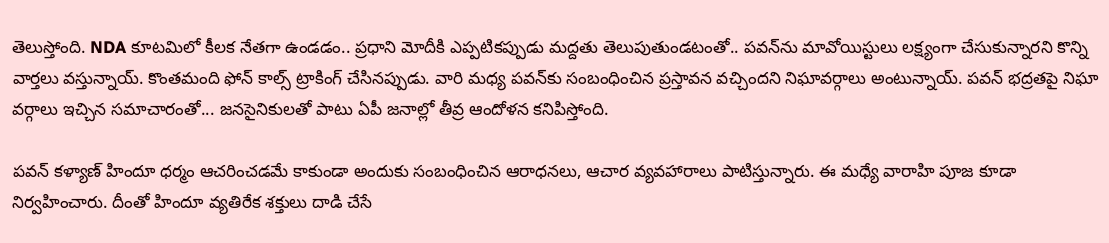తెలుస్తోంది. NDA కూటమిలో కీలక నేతగా ఉండడం.. ప్రధాని మోదీకి ఎప్పటికప్పుడు మద్దతు తెలుపుతుండటంతో.. పవన్‌ను మావోయిస్టులు లక్ష్యంగా చేసుకున్నారని కొన్ని వార్తలు వస్తున్నాయ్. కొంతమంది ఫోన్ కాల్స్ ట్రాకింగ్ చేసినప్పుడు. వారి మధ్య పవన్‌కు సంబంధించిన ప్రస్తావన వచ్చిందని నిఘావర్గాలు అంటున్నాయ్. పవన్ భద్రతపై నిఘా వర్గాలు ఇచ్చిన సమాచారంతో... జనసైనికులతో పాటు ఏపీ జనాల్లో తీవ్ర ఆందోళన కనిపిస్తోంది.

పవన్ కళ్యాణ్ హిందూ ధర్మం ఆచరించడమే కాకుండా అందుకు సంబంధించిన ఆరాధనలు, ఆచార వ్యవహారాలు పాటిస్తున్నారు. ఈ మధ్యే వారాహి పూజ కూడా నిర్వహించారు. దీంతో హిందూ వ్యతిరేక శక్తులు దాడి చేసే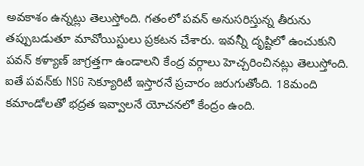అవకాశం ఉన్నట్లు తెలుస్తోంది. గతంలో పవన్‌ అనుసరిస్తున్న తీరును తప్పుబడుతూ మావోయిస్టులు ప్రకటన చేశారు. ఇవన్నీ దృష్టిలో ఉంచుకుని పవన్ కళ్యాణ్‌ జాగ్రత్తగా ఉండాలని కేంద్ర వర్గాలు హెచ్చరించినట్లు తెలుస్తోంది. ఐతే పవన్‌కు NSG సెక్యూరిటీ ఇస్తారనే ప్రచారం జరుగుతోంది. 18మంది కమాండోలతో భద్రత ఇవ్వాలనే యోచనలో కేంద్రం ఉంది.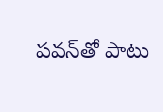పవన్‌తో పాటు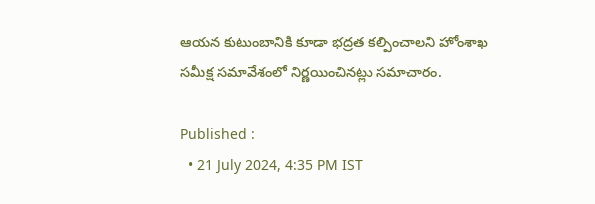ఆయన కుటుంబానికి కూడా భద్రత కల్పించాలని హోంశాఖ సమీక్ష సమావేశంలో నిర్ణయించినట్లు సమాచారం.

Published :
  • 21 July 2024, 4:35 PM IST